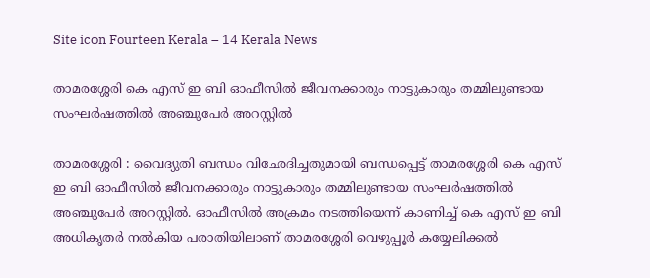Site icon Fourteen Kerala – 14 Kerala News

താമരശ്ശേരി കെ എസ് ഇ ബി ഓഫീസില്‍ ജീവനക്കാരും നാട്ടുകാരും തമ്മിലുണ്ടായ സംഘര്‍ഷത്തില്‍ അഞ്ചുപേര്‍ അറസ്റ്റില്‍

താമരശ്ശേരി : വൈദ്യുതി ബന്ധം വിഛേദിച്ചതുമായി ബന്ധപ്പെട്ട് താമരശ്ശേരി കെ എസ് ഇ ബി ഓഫീസില്‍ ജീവനക്കാരും നാട്ടുകാരും തമ്മിലുണ്ടായ സംഘര്‍ഷത്തില്‍ അഞ്ചുപേര്‍ അറസ്റ്റില്‍. ഓഫീസില്‍ അക്രമം നടത്തിയെന്ന് കാണിച്ച് കെ എസ് ഇ ബി അധികൃതര്‍ നല്‍കിയ പരാതിയിലാണ് താമരശ്ശേരി വെഴുപ്പൂര്‍ കയ്യേലിക്കല്‍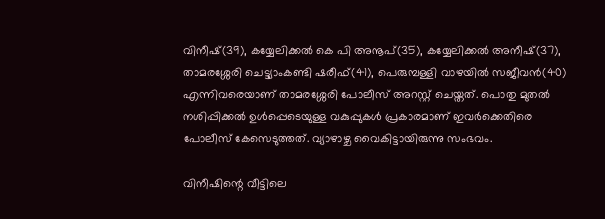വിനീഷ്(39), കയ്യേലിക്കല്‍ കെ പി അനൂപ്(35), കയ്യേലിക്കല്‍ അനീഷ്(37), താമരശ്ശേരി ചെട്ട്യാംകണ്ടി ഷരീഫ്(41), പെരുമ്പള്ളി വാഴയില്‍ സജീവന്‍(40) എന്നിവരെയാണ് താമരശ്ശേരി പോലീസ് അറസ്റ്റ് ചെയ്തത്. പൊതു മുതല്‍ നശിപ്പിക്കല്‍ ഉള്‍പ്പെടെയുള്ള വകുപ്പുകള്‍ പ്രകാരമാണ് ഇവര്‍ക്കെതിരെ പോലീസ് കേസെടുത്തത്. വ്യാഴാഴ്ച വൈകിട്ടായിരുന്നു സംഭവം.

വിനീഷിന്റെ വീട്ടിലെ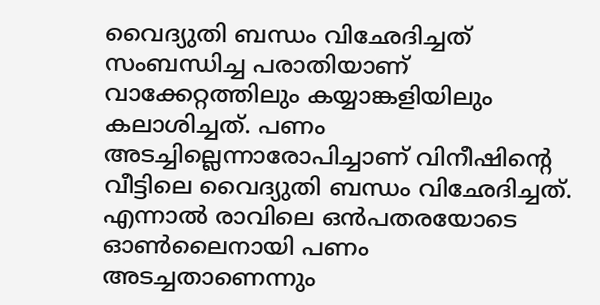വൈദ്യുതി ബന്ധം വിഛേദിച്ചത് സംബന്ധിച്ച പരാതിയാണ് വാക്കേറ്റത്തിലും കയ്യാങ്കളിയിലും കലാശിച്ചത്. പണം അടച്ചില്ലെന്നാരോപിച്ചാണ് വിനീഷിന്റെ വീട്ടിലെ വൈദ്യുതി ബന്ധം വിഛേദിച്ചത്. എന്നാല്‍ രാവിലെ ഒന്‍പതരയോടെ ഓണ്‍ലൈനായി പണം അടച്ചതാണെന്നും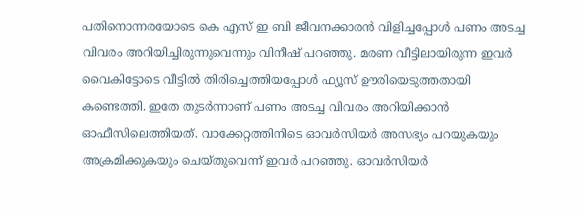പതിനൊന്നരയോടെ കെ എസ് ഇ ബി ജീവനക്കാരന്‍ വിളിച്ചപ്പോള്‍ പണം അടച്ച വിവരം അറിയിച്ചിരുന്നുവെന്നും വിനീഷ് പറഞ്ഞു. മരണ വീട്ടിലായിരുന്ന ഇവര്‍ വൈകിട്ടോടെ വീട്ടില്‍ തിരിച്ചെത്തിയപ്പോള്‍ ഫ്യൂസ് ഊരിയെടുത്തതായി കണ്ടെത്തി. ഇതേ തുടര്‍ന്നാണ് പണം അടച്ച വിവരം അറിയിക്കാന്‍ ഓഫീസിലെത്തിയത്. വാക്കേറ്റത്തിനിടെ ഓവര്‍സിയര്‍ അസഭ്യം പറയുകയും അക്രമിക്കുകയും ചെയ്തുവെന്ന് ഇവര്‍ പറഞ്ഞു. ഓവര്‍സിയര്‍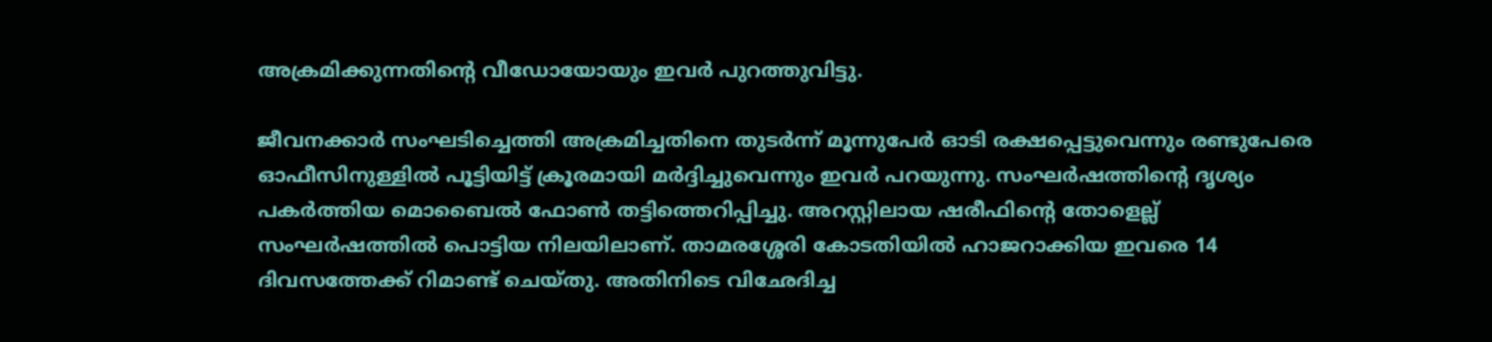അക്രമിക്കുന്നതിന്റെ വീഡോയോയും ഇവര്‍ പുറത്തുവിട്ടു.

ജീവനക്കാര്‍ സംഘടിച്ചെത്തി അക്രമിച്ചതിനെ തുടര്‍ന്ന് മൂന്നുപേര്‍ ഓടി രക്ഷപ്പെട്ടുവെന്നും രണ്ടുപേരെ ഓഫീസിനുള്ളില്‍ പൂട്ടിയിട്ട് ക്രൂരമായി മര്‍ദ്ദിച്ചുവെന്നും ഇവര്‍ പറയുന്നു. സംഘര്‍ഷത്തിന്റെ ദൃശ്യം പകര്‍ത്തിയ മൊബൈല്‍ ഫോണ്‍ തട്ടിത്തെറിപ്പിച്ചു. അറസ്റ്റിലായ ഷരീഫിന്റെ തോളെല്ല് സംഘര്‍ഷത്തില്‍ പൊട്ടിയ നിലയിലാണ്. താമരശ്ശേരി കോടതിയില്‍ ഹാജറാക്കിയ ഇവരെ 14 ദിവസത്തേക്ക് റിമാണ്ട് ചെയ്തു. അതിനിടെ വിഛേദിച്ച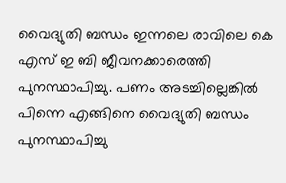വൈദ്യുതി ബന്ധം ഇന്നലെ രാവിലെ കെ എസ് ഇ ബി ജീവനക്കാരെത്തി പുനസ്ഥാപിച്ചു. പണം അടച്ചില്ലെങ്കില്‍ പിന്നെ എങ്ങിനെ വൈദ്യുതി ബന്ധം പുനസ്ഥാപിച്ചു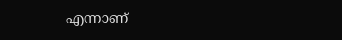എന്നാണ്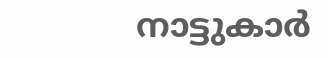നാട്ടുകാര്‍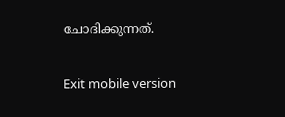ചോദിക്കുന്നത്.

Exit mobile version